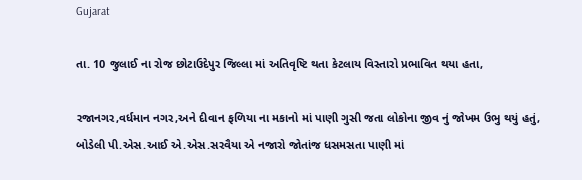Gujarat

તા. 10 જુલાઈ ના રોજ છોટાઉદેપુર જિલ્લા માં અતિવૃષ્ટિ થતા કેટલાય વિસ્તારો પ્રભાવિત થયા હતા,

રજાનગર,વર્ધમાન નગર,અને દીવાન ફળિયા ના મકાનો માં પાણી ગુસી જતા લોકોના જીવ નું જોખમ ઉભુ થયું હતું,
બોડેલી પી.એસ.આઈ એ.એસ.સરવૈયા એ નજારો જોતાંજ ધસમસતા પાણી માં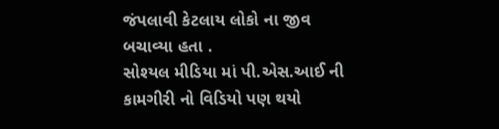જંપલાવી કેટલાય લોકો ના જીવ બચાવ્યા હતા .
સોશ્યલ મીડિયા માં પી.એસ.આઈ ની કામગીરી નો વિડિયો પણ થયો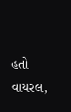હતો વાયરલ,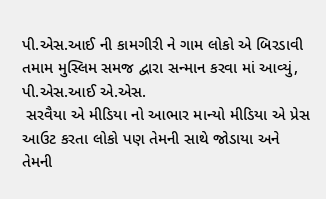પી.એસ.આઈ ની કામગીરી ને ગામ લોકો એ બિરડાવી તમામ મુસ્લિમ સમજ દ્વારા સન્માન કરવા માં આવ્યું,
પી.એસ.આઈ એ.એસ.
 સરવૈયા એ મીડિયા નો આભાર માન્યો મીડિયા એ પ્રેસ આઉટ કરતા લોકો પણ તેમની સાથે જોડાયા અને તેમની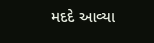મદદે આવ્યા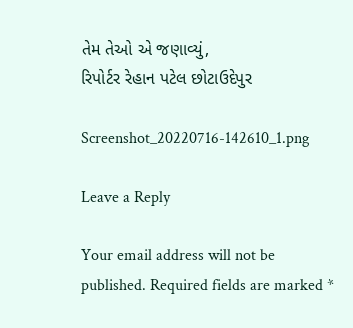તેમ તેઓ એ જણાવ્યું,
રિપોર્ટર રેહાન પટેલ છોટાઉદેપુર

Screenshot_20220716-142610_1.png

Leave a Reply

Your email address will not be published. Required fields are marked *